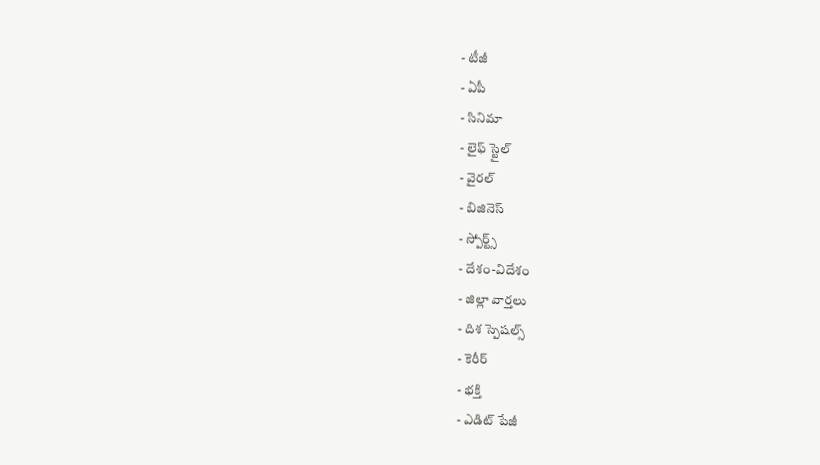- టీజీ
- ఏపీ
- సినిమా
- లైఫ్ స్టైల్
- వైరల్
- బిజినెస్
- స్పోర్ట్స్
- దేశం-విదేశం
- జిల్లా వార్తలు
- దిశ స్పెషల్స్
- కెరీర్
- భక్తి
- ఎడిట్ పేజీ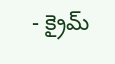- క్రైమ్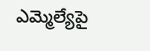ఎమ్మెల్యేపై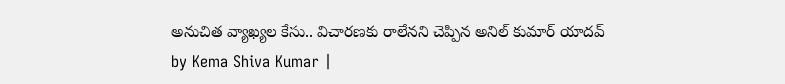అనుచిత వ్యాఖ్యల కేసు.. విచారణకు రాలేనని చెప్పిన అనిల్ కుమార్ యాదవ్
by Kema Shiva Kumar |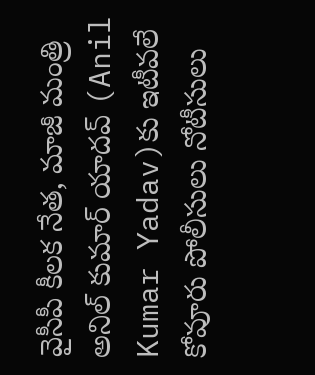వైసీపీ కీలక నేత, మాజీ మంత్రి అనిల్ కుమార్ యాదవ్ (Anil Kumar Yadav)కు ఇటీవలే కోవూరు పోలీసులు నోటీసులు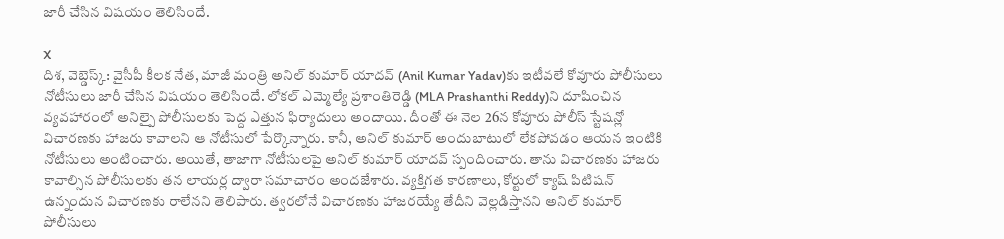జారీ చేసిన విషయం తెలిసిందే.

X
దిశ, వెబ్డెస్క్: వైసీపీ కీలక నేత, మాజీ మంత్రి అనిల్ కుమార్ యాదవ్ (Anil Kumar Yadav)కు ఇటీవలే కోవూరు పోలీసులు నోటీసులు జారీ చేసిన విషయం తెలిసిందే. లోకల్ ఎమ్మెల్యే ప్రశాంతిరెడ్డి (MLA Prashanthi Reddy)ని దూషించిన వ్యవహారంలో అనిల్పై పోలీసులకు పెద్ద ఎత్తున ఫిర్యాదులు అందాయి. దీంతో ఈ నెల 26న కోవూరు పోలీస్ స్టేషన్లో విచారణకు హాజరు కావాలని ఆ నోటీసులో పేర్కొన్నారు. కానీ, అనిల్ కుమార్ అందుబాటులో లేకపోవడం ఆయన ఇంటికి నోటీసులు అంటించారు. అయితే, తాజాగా నోటీసులపై అనిల్ కుమార్ యాదవ్ స్పందించారు. తాను విచారణకు హాజరు కావాల్సిన పోలీసులకు తన లాయర్ల ద్వారా సమాచారం అందజేశారు. వ్యక్తిగత కారణాలు, కోర్టులో క్యాష్ పిటిషన్ ఉన్నందున విచారణకు రాలేనని తెలిపారు. త్వరలోనే విచారణకు హాజరయ్యే తేదీని వెల్లడిస్తానని అనిల్ కుమార్ పోలీసులు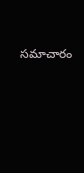సమాచారం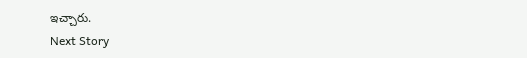ఇచ్చారు.
Next Story